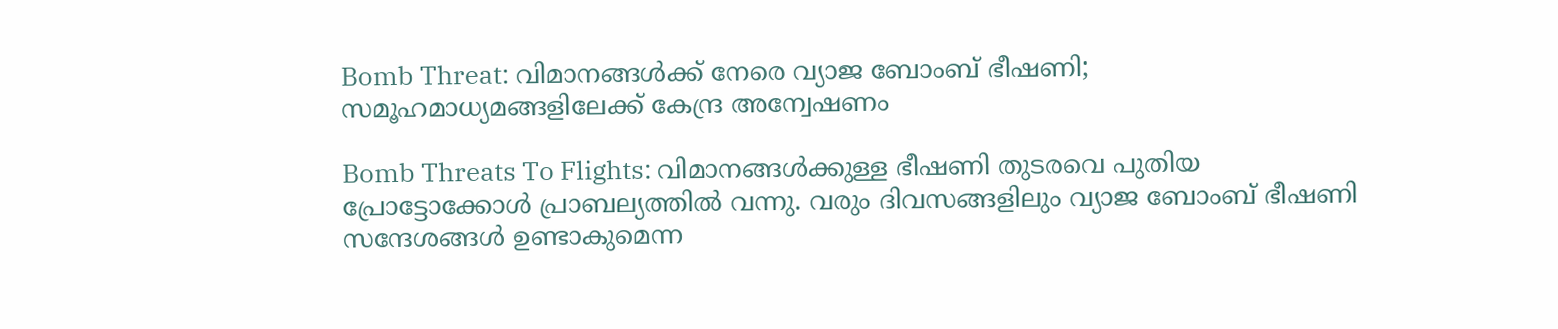Bomb Threat: വിമാനങ്ങൾക്ക് നേരെ വ്യാജ ബോംബ് ഭീഷണി; സമൂഹമാധ്യമങ്ങളിലേക്ക് കേന്ദ്ര അന്വേഷണം

Bomb Threats To Flights: വിമാനങ്ങൾക്കുള്ള ഭീഷണി തുടരവെ പുതിയ പ്രോട്ടോക്കോൾ പ്രാബല്യത്തിൽ വന്നു. വരും ദിവസങ്ങളിലും വ്യാജ ബോംബ് ഭീഷണി സന്ദേശങ്ങൾ ഉണ്ടാകുമെന്ന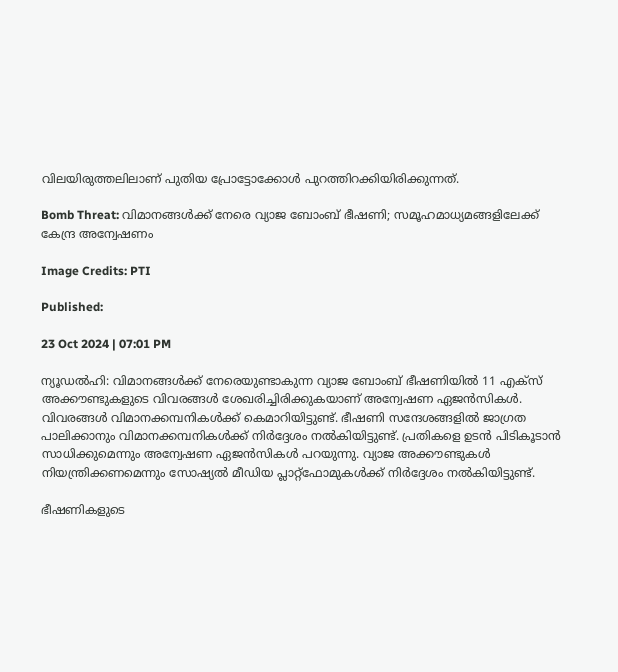വിലയിരുത്തലിലാണ് പുതിയ പ്രോട്ടോക്കോൾ പുറത്തിറക്കിയിരിക്കുന്നത്.

Bomb Threat: വിമാനങ്ങൾക്ക് നേരെ വ്യാജ ബോംബ് ഭീഷണി; സമൂഹമാധ്യമങ്ങളിലേക്ക് കേന്ദ്ര അന്വേഷണം

Image Credits: PTI

Published:

23 Oct 2024 | 07:01 PM

ന്യൂഡൽഹി: വിമാനങ്ങൾക്ക് നേരെയുണ്ടാകുന്ന വ്യാജ ബോംബ് ഭീഷണിയിൽ 11 എക്സ് അക്കൗണ്ടുകളുടെ വിവരങ്ങൾ ശേഖരിച്ചിരിക്കുകയാണ് അന്വേഷണ ഏജൻസികൾ. വിവരങ്ങൾ വിമാനക്കമ്പനികൾക്ക് കെമാറിയിട്ടുണ്ട്. ഭീഷണി സന്ദേശങ്ങളിൽ ജാഗ്രത പാലിക്കാനും വിമാനക്കമ്പനികൾക്ക് നിർദ്ദേശം നൽകിയിട്ടുണ്ട്. പ്രതികളെ ഉടൻ പിടികൂടാൻ സാധിക്കുമെന്നും അന്വേഷണ ഏജൻസികൾ പറയുന്നു. വ്യാജ അക്കൗണ്ടുകൾ നിയന്ത്രിക്കണമെന്നും സോഷ്യൽ മീഡിയ പ്ലാറ്റ്ഫോമുകൾക്ക് നിർദ്ദേശം നൽകിയിട്ടുണ്ട്.

ഭീഷണികളുടെ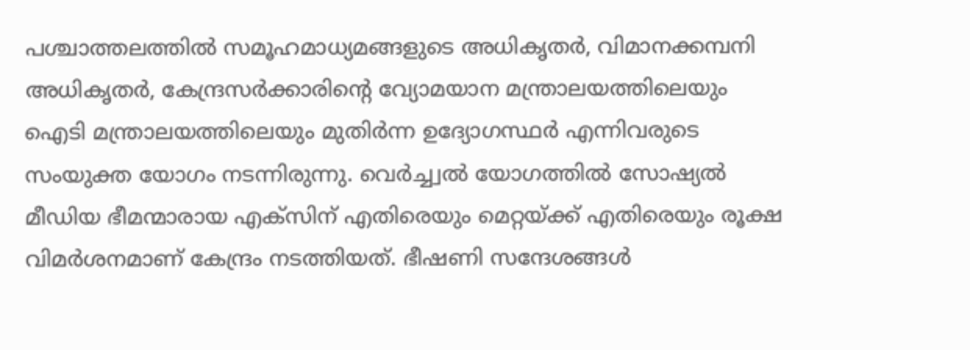പശ്ചാത്തലത്തിൽ സമൂഹമാധ്യമങ്ങളുടെ അധികൃതർ, വിമാനക്കമ്പനി അധികൃതർ, കേന്ദ്രസർക്കാരിന്റെ വ്യോമയാന മന്ത്രാലയത്തിലെയും ഐടി മന്ത്രാലയത്തിലെയും മുതിർന്ന ഉദ്യോഗസ്ഥർ എന്നിവരുടെ സംയുക്ത യോഗം നടന്നിരുന്നു. വെർച്ച്വൽ യോഗത്തിൽ സോഷ്യൽ മീഡിയ ഭീമന്മാരായ എക്സിന് എതിരെയും മെറ്റയ്ക്ക് എതിരെയും രൂക്ഷ വിമർശനമാണ് കേന്ദ്രം നടത്തിയത്. ഭീഷണി സന്ദേശങ്ങൾ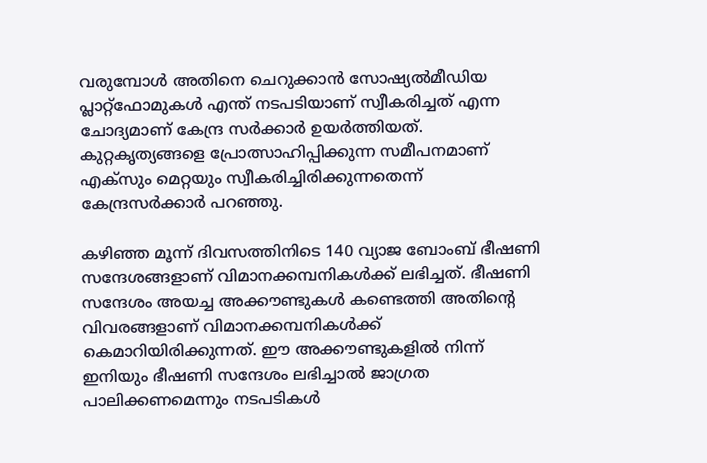വരുമ്പോൾ അതിനെ ചെറുക്കാൻ സോഷ്യൽമീഡിയ പ്ലാറ്റ്ഫോമുകൾ എന്ത് നടപടിയാണ് സ്വീകരിച്ചത് എന്ന ചോദ്യമാണ് കേന്ദ്ര സർക്കാർ ഉയർത്തിയത്. കുറ്റകൃത്യങ്ങളെ പ്രോത്സാഹിപ്പിക്കുന്ന സമീപനമാണ് എക്സും മെറ്റയും സ്വീകരിച്ചിരിക്കുന്നതെന്ന് കേന്ദ്രസർക്കാർ പറഞ്ഞു.

കഴിഞ്ഞ മൂന്ന് ദിവസത്തിനിടെ 140 വ്യാജ ബോംബ് ഭീഷണി സന്ദേശങ്ങളാണ് വിമാനക്കമ്പനികൾക്ക് ലഭിച്ചത്. ഭീഷണി സന്ദേശം അയച്ച അക്കൗണ്ടുകൾ കണ്ടെത്തി അതിന്റെ വിവരങ്ങളാണ് വിമാനക്കമ്പനികൾക്ക് കെമാറിയിരിക്കുന്നത്. ഈ അക്കൗണ്ടുകളിൽ നിന്ന് ഇനിയും ഭീഷണി സന്ദേശം ലഭിച്ചാൽ ജാഗ്രത പാലിക്കണമെന്നും നടപടികൾ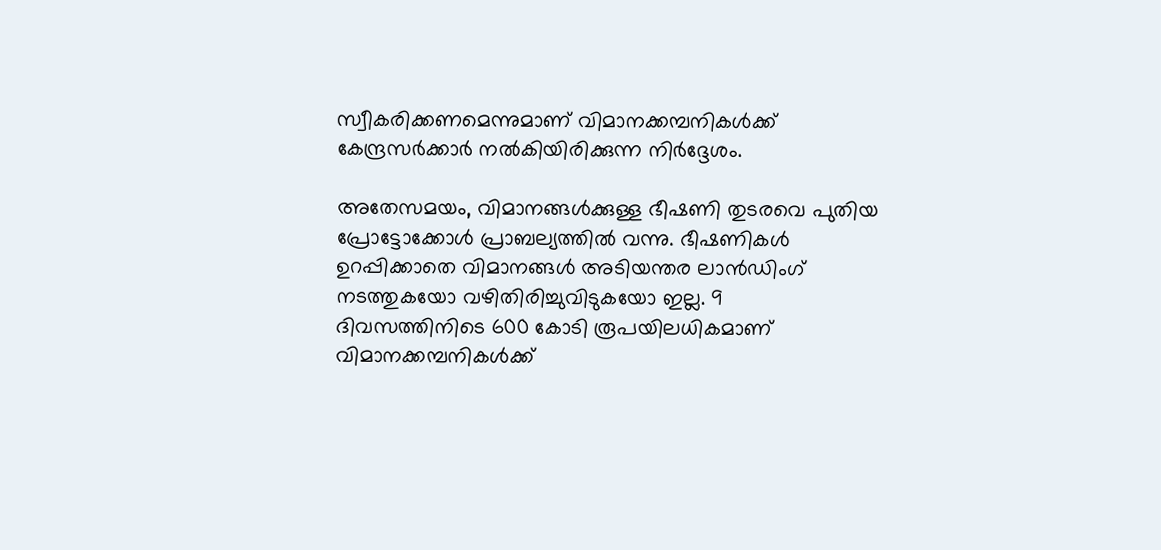സ്വീകരിക്കണമെന്നുമാണ് വിമാനക്കമ്പനികൾക്ക് കേന്ദ്രസർക്കാർ നൽകിയിരിക്കുന്ന നിർദ്ദേശം.

അതേസമയം, വിമാനങ്ങൾക്കുള്ള ഭീഷണി തുടരവെ പുതിയ പ്രോട്ടോക്കോൾ പ്രാബല്യത്തിൽ വന്നു. ഭീഷണികൾ ഉറപ്പിക്കാതെ വിമാനങ്ങൾ അടിയന്തര ലാൻഡിംഗ് നടത്തുകയോ വഴിതിരിച്ചുവിടുകയോ ഇല്ല. 9 ദിവസത്തിനിടെ 600 കോടി രൂപയിലധികമാണ് വിമാനക്കമ്പനികൾക്ക്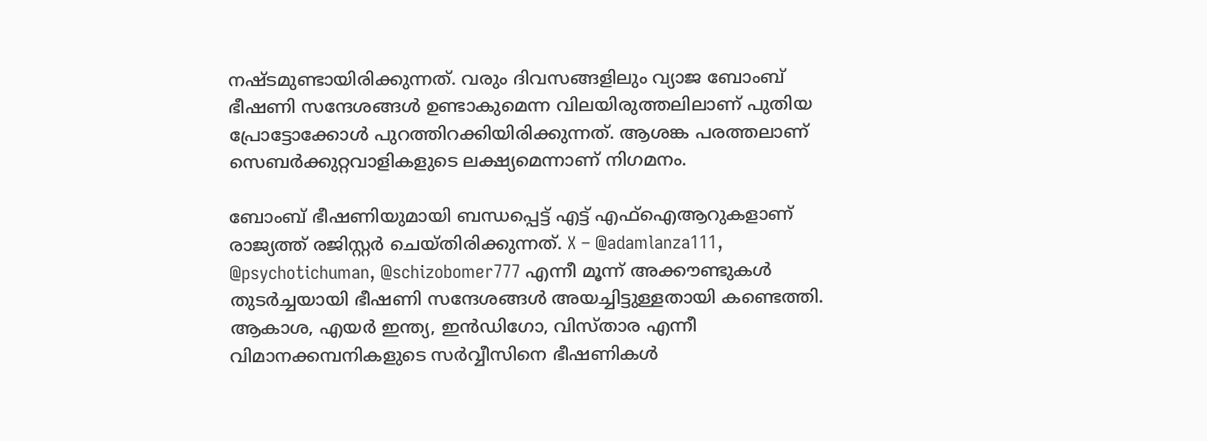നഷ്ടമുണ്ടായിരിക്കുന്നത്. വരും ദിവസങ്ങളിലും വ്യാജ ബോംബ് ഭീഷണി സന്ദേശങ്ങൾ ഉണ്ടാകുമെന്ന വിലയിരുത്തലിലാണ് പുതിയ പ്രോട്ടോക്കോൾ പുറത്തിറക്കിയിരിക്കുന്നത്. ആശങ്ക പരത്തലാണ് സെബർക്കുറ്റവാളികളുടെ ലക്ഷ്യമെന്നാണ് നിഗമനം.

ബോംബ് ഭീഷണിയുമായി ബന്ധപ്പെട്ട് എട്ട് എഫ്ഐആറുകളാണ് രാജ്യത്ത് രജിസ്റ്റർ ചെയ്തിരിക്കുന്നത്. X – @adamlanza111, @psychotichuman, @schizobomer777 എന്നീ മൂന്ന് അക്കൗണ്ടുകൾ തുടർച്ചയായി ഭീഷണി സന്ദേശങ്ങൾ അയച്ചിട്ടുള്ളതായി കണ്ടെത്തി. ആകാശ, എയർ ഇന്ത്യ, ഇൻഡിഗോ, വിസ്താര എന്നീ വിമാനക്കമ്പനികളുടെ സർവ്വീസിനെ ഭീഷണികൾ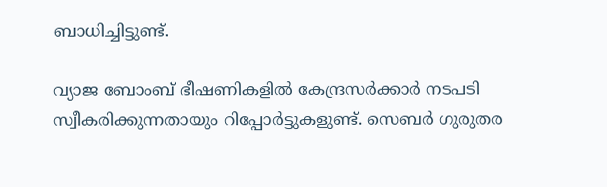ബാധിച്ചിട്ടുണ്ട്.

വ്യാജ ബോംബ് ഭീഷണികളില്‍ കേന്ദ്രസര്‍ക്കാര്‍ നടപടി സ്വീകരിക്കുന്നതായും റിപ്പോർട്ടുകളുണ്ട്. സെബർ ഗുരുതര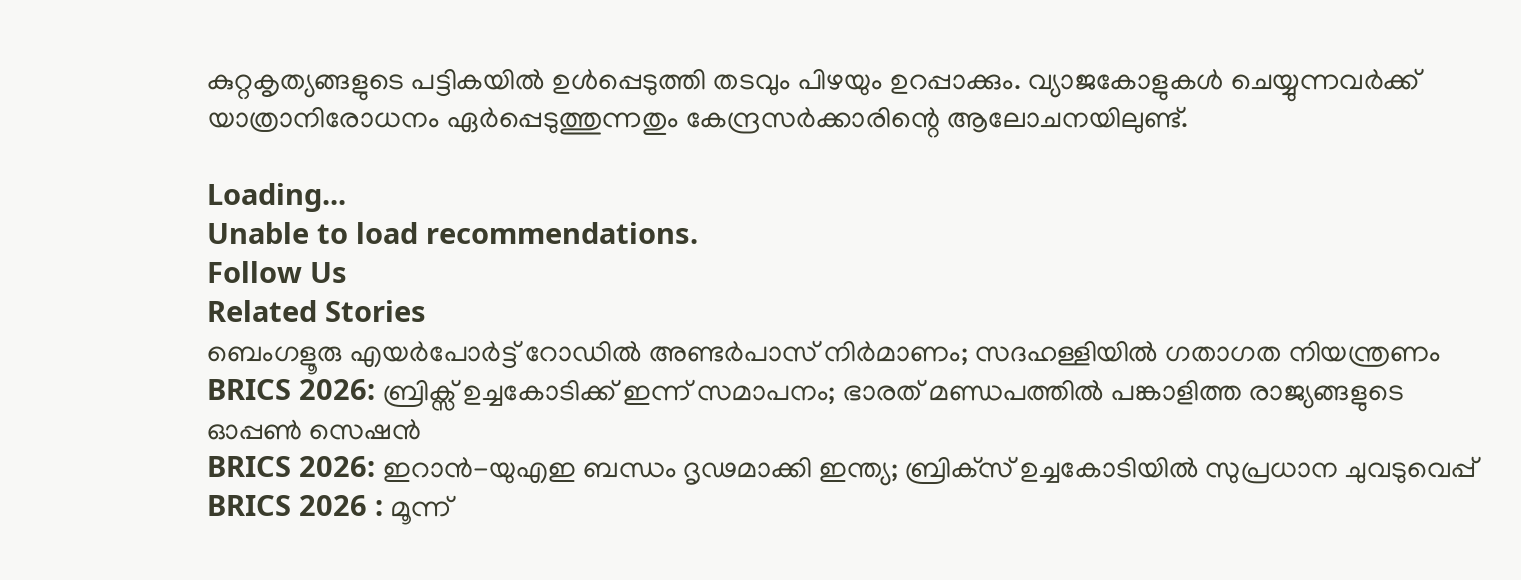കുറ്റകൃത്യങ്ങളുടെ പട്ടികയില്‍ ഉൾപ്പെടുത്തി തടവും പിഴയും ഉറപ്പാക്കും. വ്യാജകോളുകള്‍ ചെയ്യുന്നവര്‍ക്ക് യാത്രാനിരോധനം ഏര്‍പ്പെടുത്തുന്നതും കേന്ദ്രസർക്കാരിന്റെ ആലോചനയിലുണ്ട്.

Loading...
Unable to load recommendations.
Follow Us
Related Stories
ബെംഗളൂരു എയര്‍പോര്‍ട്ട് റോഡില്‍ അണ്ടര്‍പാസ് നിര്‍മാണം; സദഹള്ളിയില്‍ ഗതാഗത നിയന്ത്രണം
BRICS 2026: ബ്രിക്സ് ഉച്ചകോടിക്ക് ഇന്ന് സമാപനം; ഭാരത് മണ്ഡപത്തിൽ പങ്കാളിത്ത രാജ്യങ്ങളുടെ ഓപ്പൺ സെഷൻ
BRICS 2026: ഇറാന്‍-യുഎഇ ബന്ധം ദൃഢമാക്കി ഇന്ത്യ; ബ്രിക്‌സ് ഉച്ചകോടിയില്‍ സുപ്രധാന ചുവടുവെപ്പ്‌
BRICS 2026 : മൂന്ന്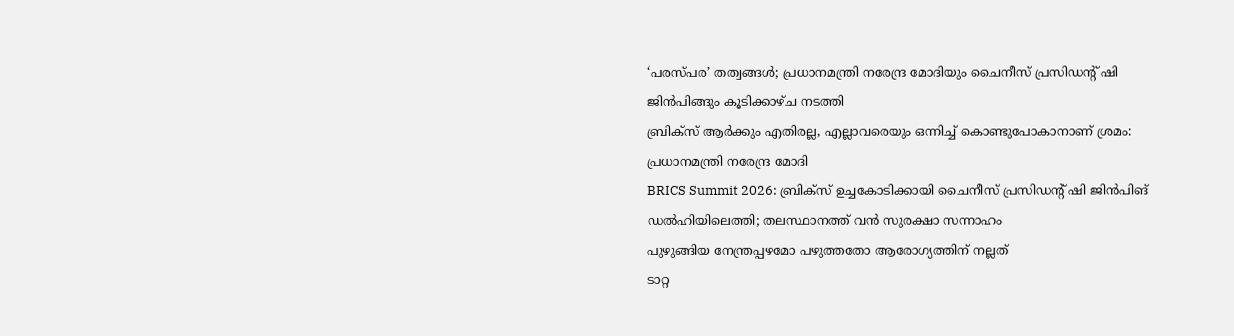‘പരസ്പര’ തത്വങ്ങൾ; പ്രധാനമന്ത്രി നരേന്ദ്ര മോദിയും ചൈനീസ് പ്രസിഡന്റ് ഷി ജിൻപിങ്ങും കൂടിക്കാഴ്ച നടത്തി
ബ്രിക്സ് ആർക്കും എതിരല്ല, എല്ലാവരെയും ഒന്നിച്ച് കൊണ്ടുപോകാനാണ് ശ്രമം: പ്രധാനമന്ത്രി നരേന്ദ്ര മോദി
BRICS Summit 2026: ബ്രിക്സ് ഉച്ചകോടിക്കായി ചൈനീസ് പ്രസിഡൻ്റ് ഷി ജിൻപിങ് ഡൽഹിയിലെത്തി; തലസ്ഥാനത്ത് വൻ സുരക്ഷാ സന്നാഹം
പുഴുങ്ങിയ നേന്ത്രപ്പഴമോ പഴുത്തതോ ആരോഗ്യത്തിന് നല്ലത്
ടാറ്റ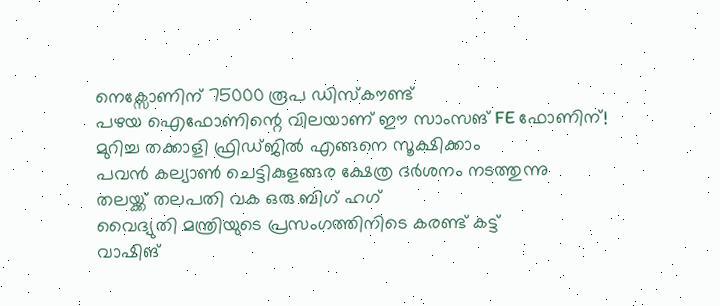നെക്സോണിന് 75000 രൂപ ഡിസ്കൗണ്ട്
പഴയ ഐഫോണിന്റെ വിലയാണ് ഈ സാംസങ് FE ഫോണിന്!
മുറിച്ച തക്കാളി ഫ്രിഡ്ജിൽ എങ്ങനെ സൂക്ഷിക്കാം
പവൻ കല്യാൺ ചെട്ടികുളങ്ങര ക്ഷേത്ര ദർശനം നടത്തുന്നു
തലയ്ക്ക് തലപതി വക ഒരു ബിഗ് ഹഗ്
വൈദ്യുതി മന്ത്രിയുടെ പ്രസംഗത്തിനിടെ കരണ്ട് കട്ട്
വാഷിങ്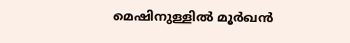മെഷിനുള്ളിൽ മൂർഖൻ